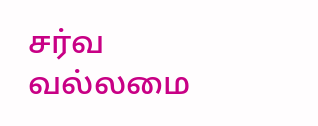சர்வ வல்லமை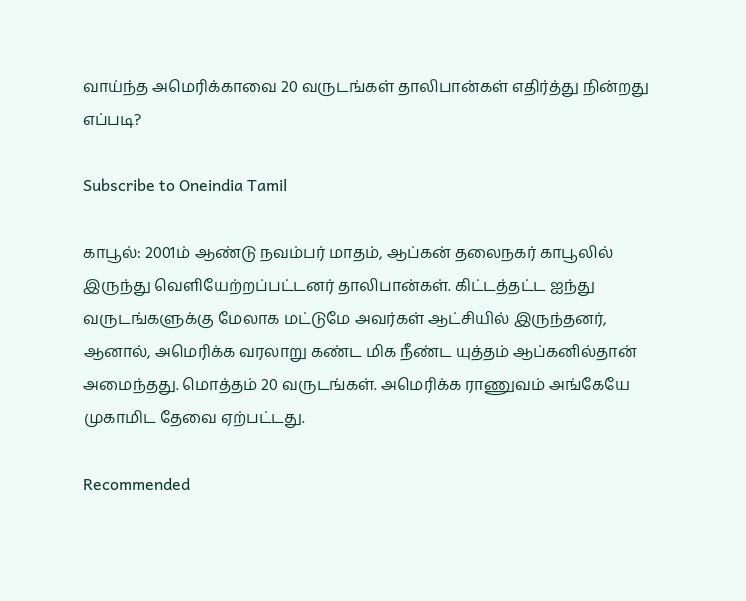வாய்ந்த அமெரிக்காவை 20 வருடங்கள் தாலிபான்கள் எதிர்த்து நின்றது எப்படி?

Subscribe to Oneindia Tamil

காபூல்: 2001ம் ஆண்டு நவம்பர் மாதம், ஆப்கன் தலைநகர் காபூலில் இருந்து வெளியேற்றப்பட்டனர் தாலிபான்கள். கிட்டத்தட்ட ஐந்து வருடங்களுக்கு மேலாக மட்டுமே அவர்கள் ஆட்சியில் இருந்தனர், ஆனால், அமெரிக்க வரலாறு கண்ட மிக நீண்ட யுத்தம் ஆப்கனில்தான் அமைந்தது. மொத்தம் 20 வருடங்கள். அமெரிக்க ராணுவம் அங்கேயே முகாமிட தேவை ஏற்பட்டது.

Recommended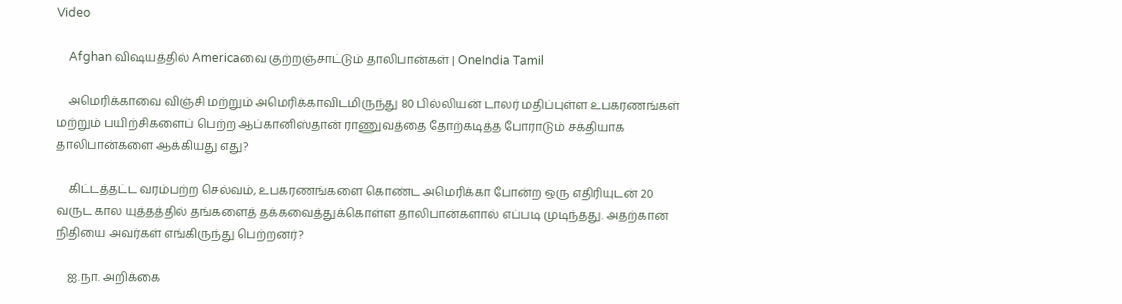Video

    Afghan விஷயத்தில் Americaவை குற்றஞ்சாட்டும் தாலிபான்கள் | OneIndia Tamil

    அமெரிக்காவை விஞ்சி மற்றும் அமெரிக்காவிடமிருந்து 80 பில்லியன் டாலர் மதிப்புள்ள உபகரணங்கள் மற்றும் பயிற்சிகளைப் பெற்ற ஆப்கானிஸ்தான் ராணுவத்தை தோற்கடித்த போராடும் சக்தியாக தாலிபான்களை ஆக்கியது எது?

    கிட்டத்தட்ட வரம்பற்ற செல்வம், உபகரணங்களை கொண்ட அமெரிக்கா போன்ற ஒரு எதிரியுடன் 20 வருட கால யுத்தத்தில் தங்களைத் தக்கவைத்துக்கொள்ள தாலிபான்களால் எப்படி முடிந்தது. அதற்கான நிதியை அவர்கள் எங்கிருந்து பெற்றனர்?

    ஐ.நா. அறிக்கை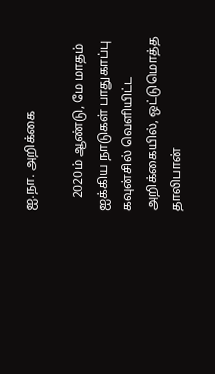ஐ.நா. அறிக்கை

    2020ம் ஆண்டு, மே மாதம் ஐக்கிய நாடுகள் பாதுகாப்பு கவுன்சில் வெளியிட்ட அறிக்கையில், ஒட்டுமொத்த தாலிபான்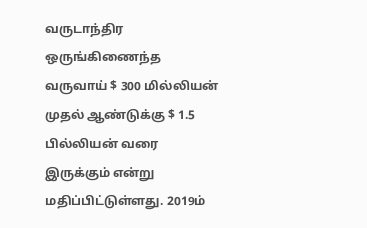வருடாந்திர ஒருங்கிணைந்த வருவாய் $ 300 மில்லியன் முதல் ஆண்டுக்கு $ 1.5 பில்லியன் வரை இருக்கும் என்று மதிப்பிட்டுள்ளது. 2019ம்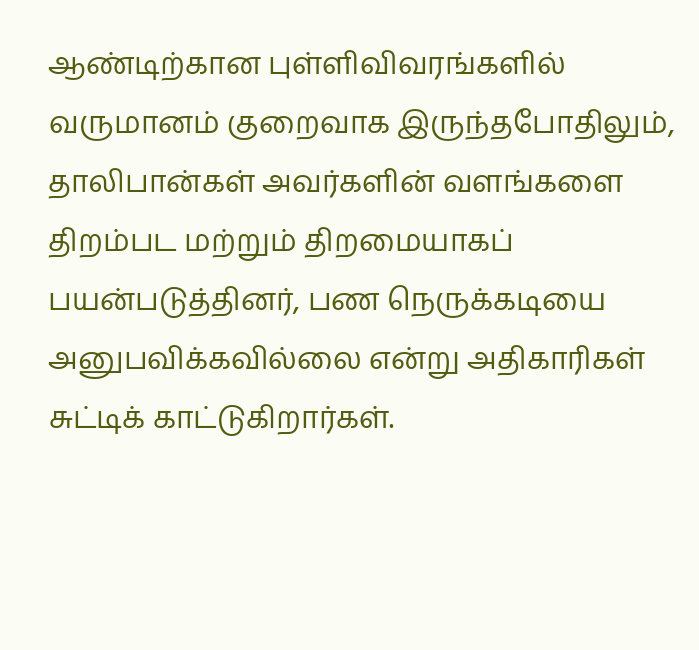ஆண்டிற்கான புள்ளிவிவரங்களில் வருமானம் குறைவாக இருந்தபோதிலும், தாலிபான்கள் அவர்களின் வளங்களை திறம்பட மற்றும் திறமையாகப் பயன்படுத்தினர், பண நெருக்கடியை அனுபவிக்கவில்லை என்று அதிகாரிகள் சுட்டிக் காட்டுகிறார்கள்.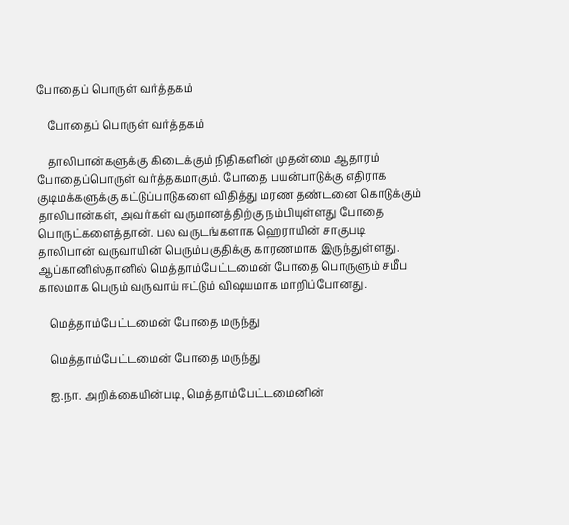போதைப் பொருள் வர்த்தகம்

    போதைப் பொருள் வர்த்தகம்

    தாலிபான்களுக்கு கிடைக்கும் நிதிகளின் முதன்மை ஆதாரம் போதைப்பொருள் வர்த்தகமாகும். போதை பயன்பாடுக்கு எதிராக குடிமக்களுக்கு கட்டுப்பாடுகளை விதித்து மரண தண்டனை கொடுக்கும் தாலிபான்கள், அவர்கள் வருமானத்திற்கு நம்பியுள்ளது போதை பொருட்களைத்தான். பல வருடங்களாக ஹெராயின் சாகுபடி தாலிபான் வருவாயின் பெரும்பகுதிக்கு காரணமாக இருந்துள்ளது. ஆப்கானிஸ்தானில் மெத்தாம்பேட்டமைன் போதை பொருளும் சமீப காலமாக பெரும் வருவாய் ஈட்டும் விஷயமாக மாறிப்போனது.

    மெத்தாம்பேட்டமைன் போதை மருந்து

    மெத்தாம்பேட்டமைன் போதை மருந்து

    ஐ.நா. அறிக்கையின்படி, மெத்தாம்பேட்டமைனின்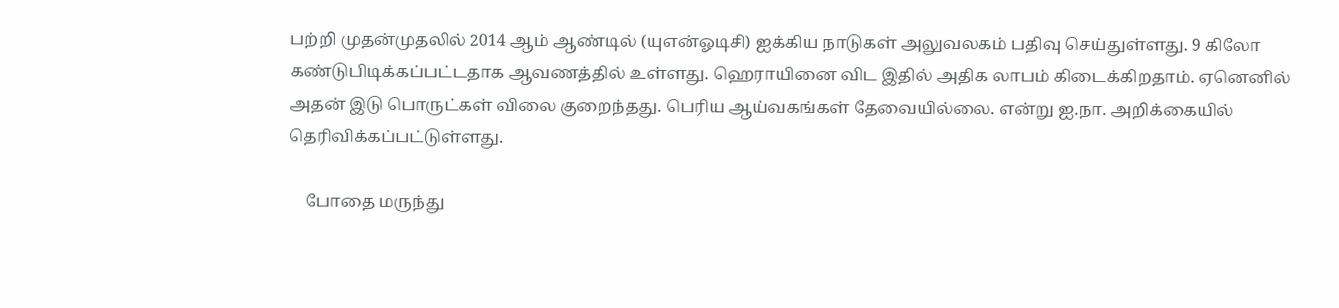பற்றி முதன்முதலில் 2014 ஆம் ஆண்டில் (யுஎன்ஓடிசி) ஐக்கிய நாடுகள் அலுவலகம் பதிவு செய்துள்ளது. 9 கிலோ கண்டுபிடிக்கப்பட்டதாக ஆவணத்தில் உள்ளது. ஹெராயினை விட இதில் அதிக லாபம் கிடைக்கிறதாம். ஏனெனில் அதன் இடு பொருட்கள் விலை குறைந்தது. பெரிய ஆய்வகங்கள் தேவையில்லை. என்று ஐ.நா. அறிக்கையில் தெரிவிக்கப்பட்டுள்ளது.

    போதை மருந்து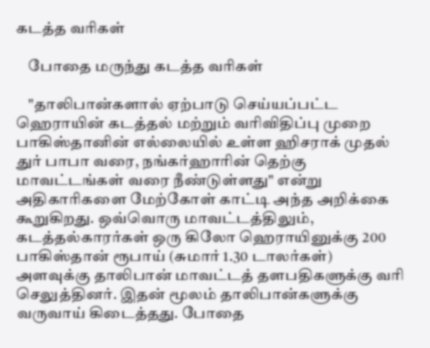கடத்த வரிகள்

    போதை மருந்து கடத்த வரிகள்

    "தாலிபான்களால் ஏற்பாடு செய்யப்பட்ட ஹெராயின் கடத்தல் மற்றும் வரிவிதிப்பு முறை பாகிஸ்தானின் எல்லையில் உள்ள ஹிசராக் முதல் துர் பாபா வரை, நங்கர்ஹாரின் தெற்கு மாவட்டங்கள் வரை நீண்டுள்ளது" என்று அதிகாரிகளை மேற்கோள் காட்டி அந்த அறிக்கை கூறுகிறது. ஒவ்வொரு மாவட்டத்திலும், கடத்தல்காரர்கள் ஒரு கிலோ ஹெராயினுக்கு 200 பாகிஸ்தான் ரூபாய் (சுமார் 1.30 டாலர்கள்) அளவுக்கு தாலிபான் மாவட்டத் தளபதிகளுக்கு வரி செலுத்தினர். இதன் மூலம் தாலிபான்களுக்கு வருவாய் கிடைத்தது. போதை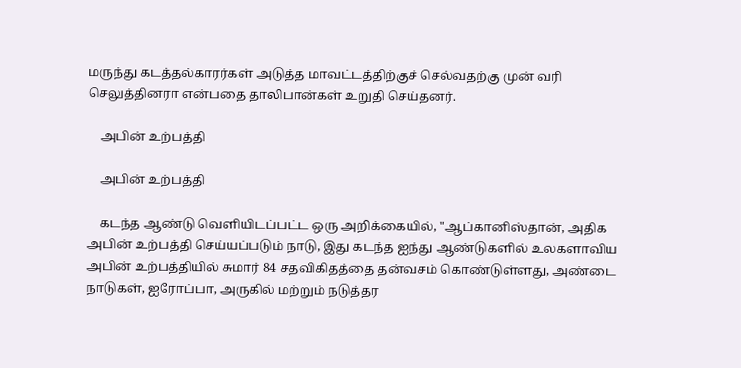மருந்து கடத்தல்காரர்கள் அடுத்த மாவட்டத்திற்குச் செல்வதற்கு முன் வரி செலுத்தினரா என்பதை தாலிபான்கள் உறுதி செய்தனர்.

    அபின் உற்பத்தி

    அபின் உற்பத்தி

    கடந்த ஆண்டு வெளியிடப்பட்ட ஒரு அறிக்கையில், "ஆப்கானிஸ்தான், அதிக அபின் உற்பத்தி செய்யப்படும் நாடு, இது கடந்த ஐந்து ஆண்டுகளில் உலகளாவிய அபின் உற்பத்தியில் சுமார் 84 சதவிகிதத்தை தன்வசம் கொண்டுள்ளது, அண்டை நாடுகள், ஐரோப்பா, அருகில் மற்றும் நடுத்தர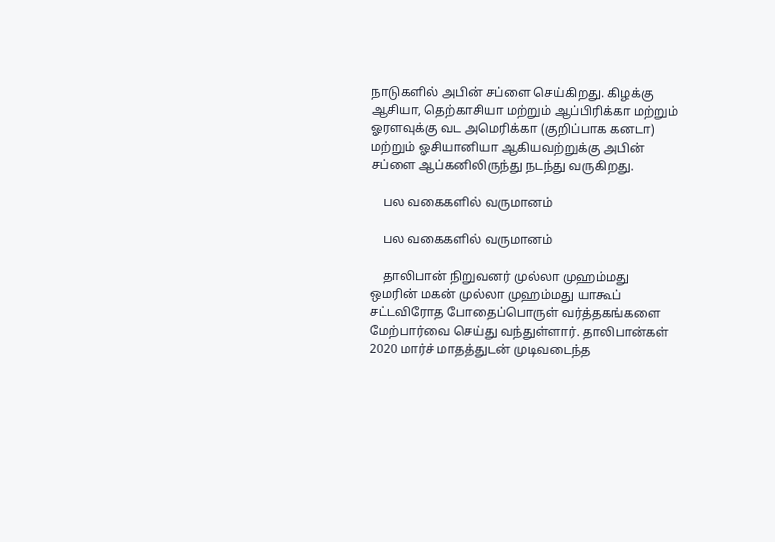நாடுகளில் அபின் சப்ளை செய்கிறது. கிழக்கு ஆசியா, தெற்காசியா மற்றும் ஆப்பிரிக்கா மற்றும் ஓரளவுக்கு வட அமெரிக்கா (குறிப்பாக கனடா) மற்றும் ஓசியானியா ஆகியவற்றுக்கு அபின் சப்ளை ஆப்கனிலிருந்து நடந்து வருகிறது.

    பல வகைகளில் வருமானம்

    பல வகைகளில் வருமானம்

    தாலிபான் நிறுவனர் முல்லா முஹம்மது ஒமரின் மகன் முல்லா முஹம்மது யாகூப் சட்டவிரோத போதைப்பொருள் வர்த்தகங்களை மேற்பார்வை செய்து வந்துள்ளார். தாலிபான்கள் 2020 மார்ச் மாதத்துடன் முடிவடைந்த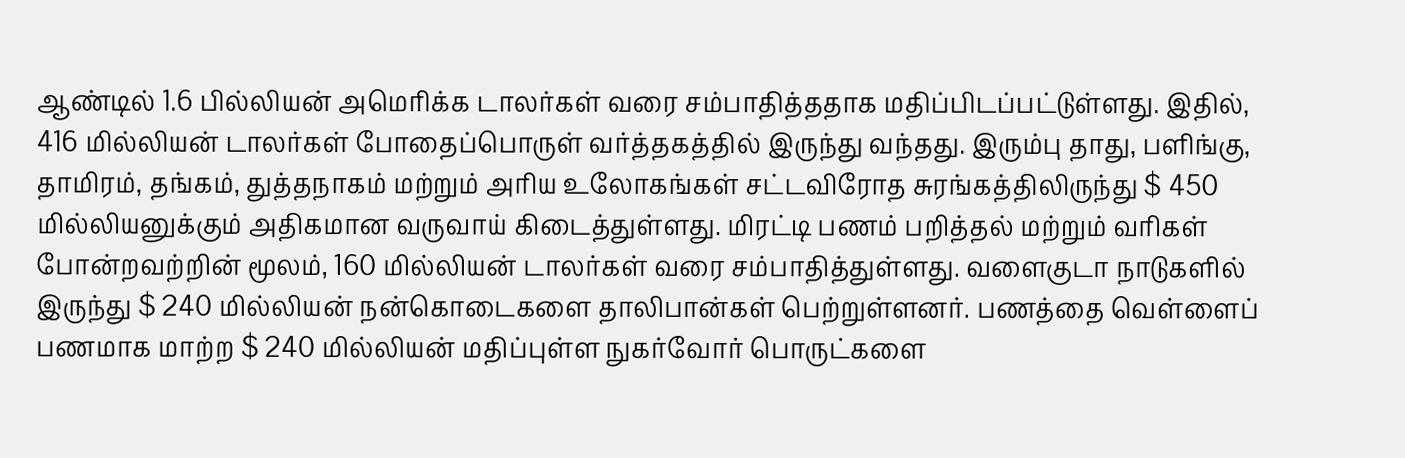ஆண்டில் 1.6 பில்லியன் அமெரிக்க டாலர்கள் வரை சம்பாதித்ததாக மதிப்பிடப்பட்டுள்ளது. இதில், 416 மில்லியன் டாலர்கள் போதைப்பொருள் வர்த்தகத்தில் இருந்து வந்தது. இரும்பு தாது, பளிங்கு, தாமிரம், தங்கம், துத்தநாகம் மற்றும் அரிய உலோகங்கள் சட்டவிரோத சுரங்கத்திலிருந்து $ 450 மில்லியனுக்கும் அதிகமான வருவாய் கிடைத்துள்ளது. மிரட்டி பணம் பறித்தல் மற்றும் வரிகள் போன்றவற்றின் மூலம், 160 மில்லியன் டாலர்கள் வரை சம்பாதித்துள்ளது. வளைகுடா நாடுகளில் இருந்து $ 240 மில்லியன் நன்கொடைகளை தாலிபான்கள் பெற்றுள்ளனர். பணத்தை வெள்ளைப் பணமாக மாற்ற $ 240 மில்லியன் மதிப்புள்ள நுகர்வோர் பொருட்களை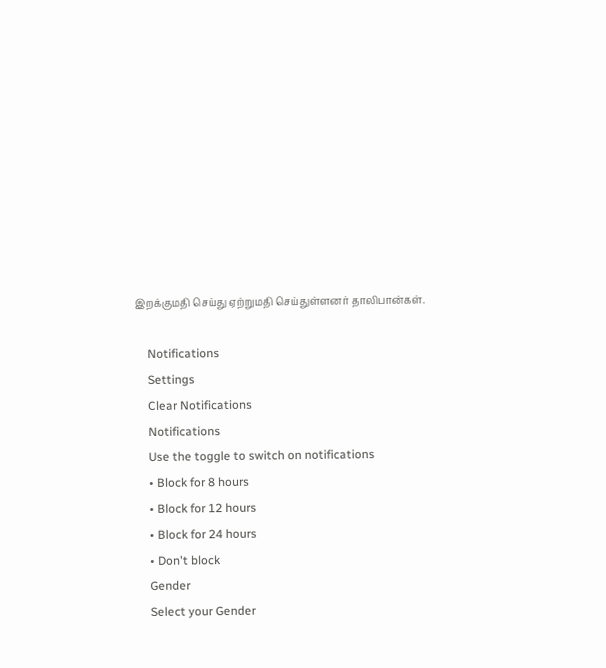இறக்குமதி செய்து ஏற்றுமதி செய்துள்ளனர் தாலிபான்கள்.

    Notifications
    Settings
    Clear Notifications
    Notifications
    Use the toggle to switch on notifications
    • Block for 8 hours
    • Block for 12 hours
    • Block for 24 hours
    • Don't block
    Gender
    Select your Gender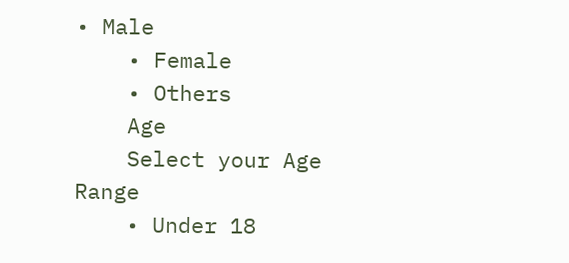• Male
    • Female
    • Others
    Age
    Select your Age Range
    • Under 18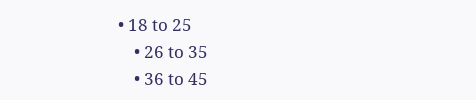• 18 to 25
    • 26 to 35
    • 36 to 45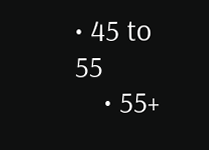• 45 to 55
    • 55+